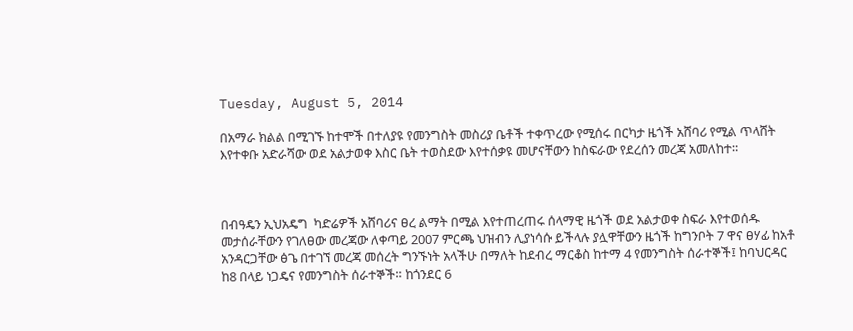Tuesday, August 5, 2014

በአማራ ክልል በሚገኙ ከተሞች በተለያዩ የመንግስት መስሪያ ቤቶች ተቀጥረው የሚሰሩ በርካታ ዜጎች አሸባሪ የሚል ጥላሸት እየተቀቡ አድራሻው ወደ አልታወቀ እስር ቤት ተወስደው እየተሰቃዩ መሆናቸውን ከስፍራው የደረሰን መረጃ አመለከተ።



በብዓዴን ኢህአዴግ  ካድሬዎች አሸባሪና ፀረ ልማት በሚል እየተጠረጠሩ ሰላማዊ ዜጎች ወደ አልታወቀ ስፍራ እየተወሰዱ መታሰራቸውን የገለፀው መረጃው ለቀጣይ 2007 ምርጫ ህዝብን ሊያነሳሱ ይችላሉ ያሏዋቸውን ዜጎች ከግንቦት 7 ዋና ፀሃፊ ከአቶ አንዳርጋቸው ፅጌ በተገኘ መረጃ መሰረት ግንኙነት አላችሁ በማለት ከደብረ ማርቆስ ከተማ 4 የመንግስት ሰራተኞች፤ ከባህርዳር ከ8 በላይ ነጋዴና የመንግስት ሰራተኞች። ከጎንደር 6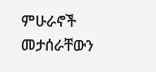ምሁራኖች መታሰራቸውን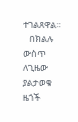ተገልጸዋል።
   በክልሉ ውስጥ ለጊዜው ያልታወቁ ዜጎች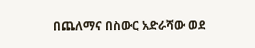በጨለማና በስውር አድራሻው ወደ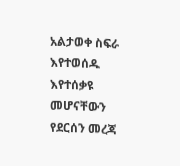አልታወቀ ስፍራ እየተወሰዱ እየተሰቃዩ መሆናቸውን የደርሰን መረጃ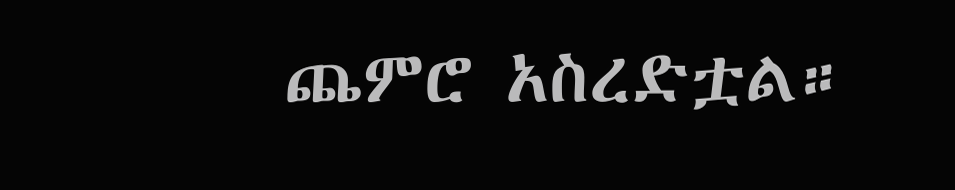ጨምሮ አስረድቷል።